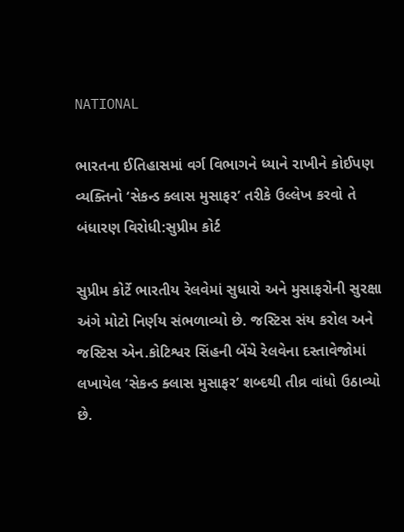NATIONAL

ભારતના ઈતિહાસમાં વર્ગ વિભાગને ધ્યાને રાખીને કોઈપણ વ્યક્તિનો ‘સેકન્ડ ક્લાસ મુસાફર’ તરીકે ઉલ્લેખ કરવો તે બંધારણ વિરોધી:સુપ્રીમ કોર્ટ

સુપ્રીમ કોર્ટે ભારતીય રેલવેમાં સુધારો અને મુસાફરોની સુરક્ષા અંગે મોટો નિર્ણય સંભળાવ્યો છે. જસ્ટિસ સંય કરોલ અને જસ્ટિસ એન.કોટિશ્વર સિંહની બેંચે રેલવેના દસ્તાવેજોમાં લખાયેલ ‘સેકન્ડ ક્લાસ મુસાફર’ શબ્દથી તીવ્ર વાંધો ઉઠાવ્યો છે.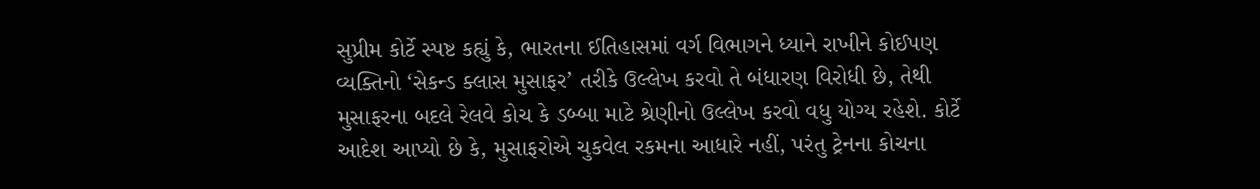સુપ્રીમ કોર્ટે સ્પષ્ટ કહ્યું કે, ભારતના ઈતિહાસમાં વર્ગ વિભાગને ધ્યાને રાખીને કોઈપણ વ્યક્તિનો ‘સેકન્ડ ક્લાસ મુસાફર’ તરીકે ઉલ્લેખ કરવો તે બંધારણ વિરોધી છે, તેથી મુસાફરના બદલે રેલવે કોચ કે ડબ્બા માટે શ્રેણીનો ઉલ્લેખ કરવો વધુ યોગ્ય રહેશે. કોર્ટે આદેશ આપ્યો છે કે, મુસાફરોએ ચુકવેલ રકમના આધારે નહીં, પરંતુ ટ્રેનના કોચના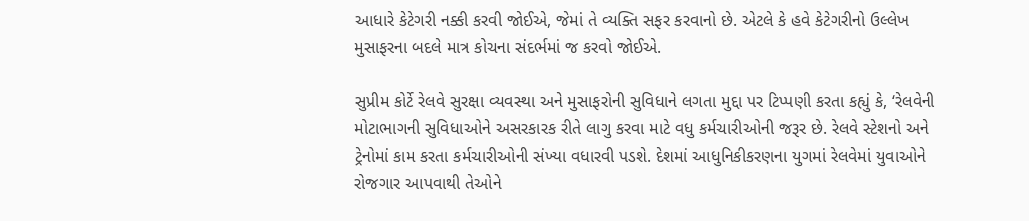આધારે કેટેગરી નક્કી કરવી જોઈએ, જેમાં તે વ્યક્તિ સફર કરવાનો છે. એટલે કે હવે કેટેગરીનો ઉલ્લેખ મુસાફરના બદલે માત્ર કોચના સંદર્ભમાં જ કરવો જોઈએ.

સુપ્રીમ કોર્ટે રેલવે સુરક્ષા વ્યવસ્થા અને મુસાફરોની સુવિધાને લગતા મુદ્દા પર ટિપ્પણી કરતા કહ્યું કે, ‘રેલવેની મોટાભાગની સુવિધાઓને અસરકારક રીતે લાગુ કરવા માટે વધુ કર્મચારીઓની જરૂર છે. રેલવે સ્ટેશનો અને ટ્રેનોમાં કામ કરતા કર્મચારીઓની સંખ્યા વધારવી પડશે. દેશમાં આધુનિકીકરણના યુગમાં રેલવેમાં યુવાઓને રોજગાર આપવાથી તેઓને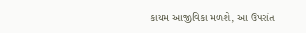કાયમ આજીવિકા મળશે, આ ઉપરાંત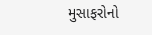મુસાફરોનો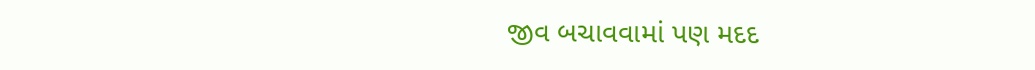જીવ બચાવવામાં પણ મદદ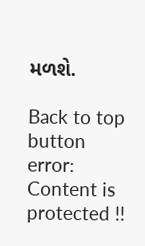મળશે.

Back to top button
error: Content is protected !!